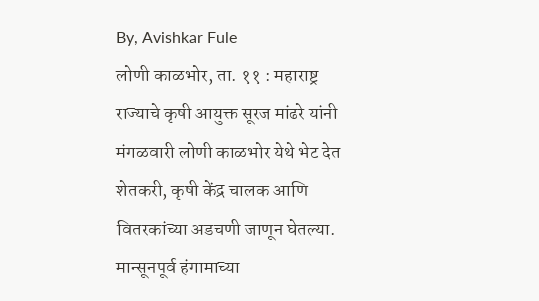By, Avishkar Fule
लोणी काळभोर, ता. ११ : महाराष्ट्र राज्याचे कृषी आयुक्त सूरज मांढरे यांनी मंगळवारी लोणी काळभोर येथे भेट देत शेतकरी, कृषी केंद्र चालक आणि वितरकांच्या अडचणी जाणून घेतल्या. मान्सूनपूर्व हंगामाच्या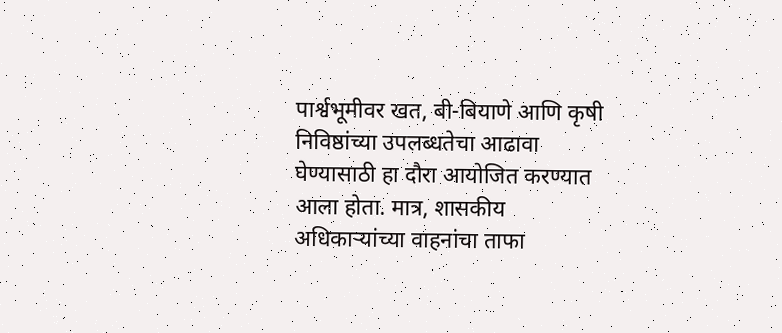पार्श्वभूमीवर खत, बी-बियाणे आणि कृषी निविष्ठांच्या उपलब्धतेचा आढावा घेण्यासाठी हा दौरा आयोजित करण्यात आला होता. मात्र, शासकीय अधिकाऱ्यांच्या वाहनांचा ताफा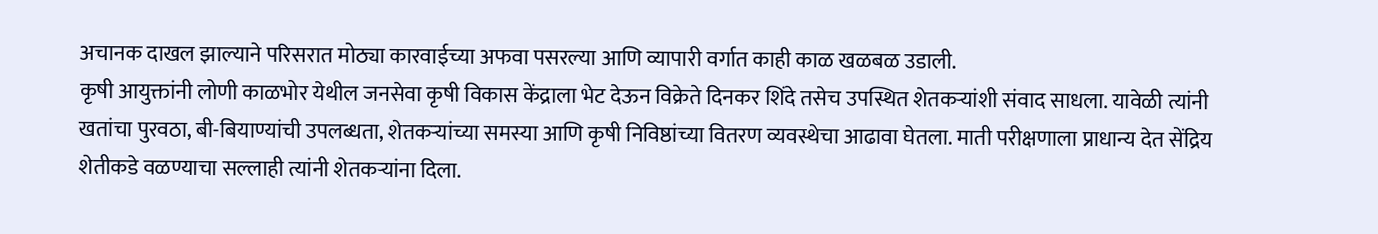अचानक दाखल झाल्याने परिसरात मोठ्या कारवाईच्या अफवा पसरल्या आणि व्यापारी वर्गात काही काळ खळबळ उडाली.
कृषी आयुक्तांनी लोणी काळभोर येथील जनसेवा कृषी विकास केंद्राला भेट देऊन विक्रेते दिनकर शिंदे तसेच उपस्थित शेतकऱ्यांशी संवाद साधला. यावेळी त्यांनी खतांचा पुरवठा, बी-बियाण्यांची उपलब्धता, शेतकऱ्यांच्या समस्या आणि कृषी निविष्ठांच्या वितरण व्यवस्थेचा आढावा घेतला. माती परीक्षणाला प्राधान्य देत सेंद्रिय शेतीकडे वळण्याचा सल्लाही त्यांनी शेतकऱ्यांना दिला.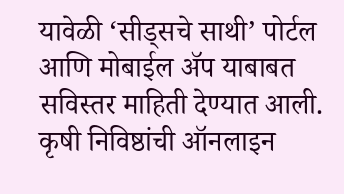यावेळी ‘सीड्सचे साथी’ पोर्टल आणि मोबाईल ॲप याबाबत सविस्तर माहिती देण्यात आली. कृषी निविष्ठांची ऑनलाइन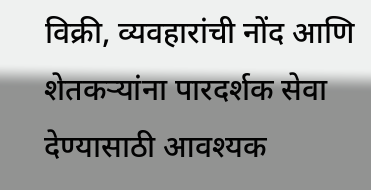विक्री, व्यवहारांची नोंद आणि शेतकऱ्यांना पारदर्शक सेवा देण्यासाठी आवश्यक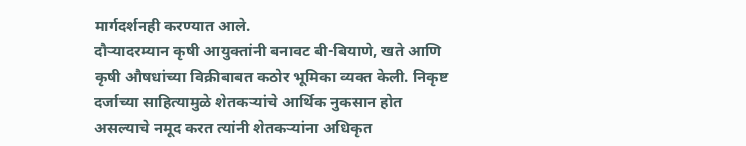मार्गदर्शनही करण्यात आले.
दौऱ्यादरम्यान कृषी आयुक्तांनी बनावट बी-बियाणे, खते आणि कृषी औषधांच्या विक्रीबाबत कठोर भूमिका व्यक्त केली. निकृष्ट दर्जाच्या साहित्यामुळे शेतकऱ्यांचे आर्थिक नुकसान होत असल्याचे नमूद करत त्यांनी शेतकऱ्यांना अधिकृत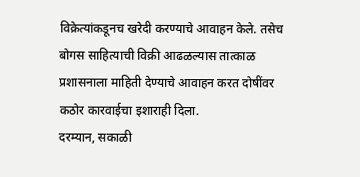विक्रेत्यांकडूनच खरेदी करण्याचे आवाहन केले. तसेच बोगस साहित्याची विक्री आढळल्यास तात्काळ प्रशासनाला माहिती देण्याचे आवाहन करत दोषींवर कठोर कारवाईचा इशाराही दिला.
दरम्यान, सकाळी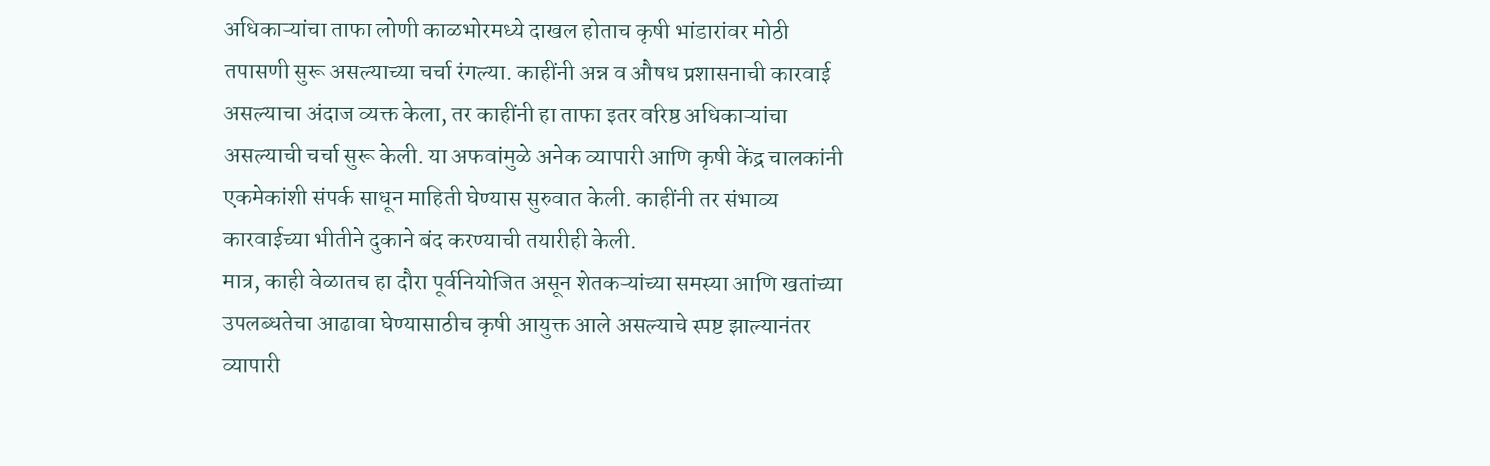अधिकाऱ्यांचा ताफा लोणी काळभोरमध्ये दाखल होताच कृषी भांडारांवर मोठी तपासणी सुरू असल्याच्या चर्चा रंगल्या. काहींनी अन्न व औषध प्रशासनाची कारवाई असल्याचा अंदाज व्यक्त केला, तर काहींनी हा ताफा इतर वरिष्ठ अधिकाऱ्यांचा असल्याची चर्चा सुरू केली. या अफवांमुळे अनेक व्यापारी आणि कृषी केंद्र चालकांनी एकमेकांशी संपर्क साधून माहिती घेण्यास सुरुवात केली. काहींनी तर संभाव्य कारवाईच्या भीतीने दुकाने बंद करण्याची तयारीही केली.
मात्र, काही वेळातच हा दौरा पूर्वनियोजित असून शेतकऱ्यांच्या समस्या आणि खतांच्या उपलब्धतेचा आढावा घेण्यासाठीच कृषी आयुक्त आले असल्याचे स्पष्ट झाल्यानंतर व्यापारी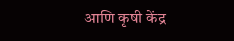आणि कृषी केंद्र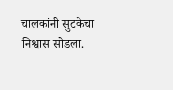चालकांनी सुटकेचा निश्वास सोडला.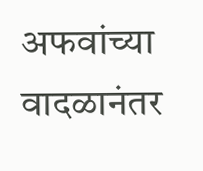अफवांच्या वादळानंतर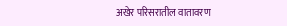अखेर परिसरातील वातावरण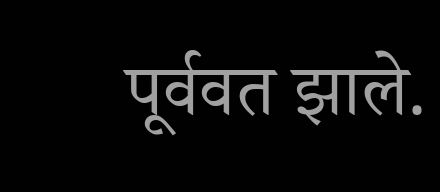पूर्ववत झाले.